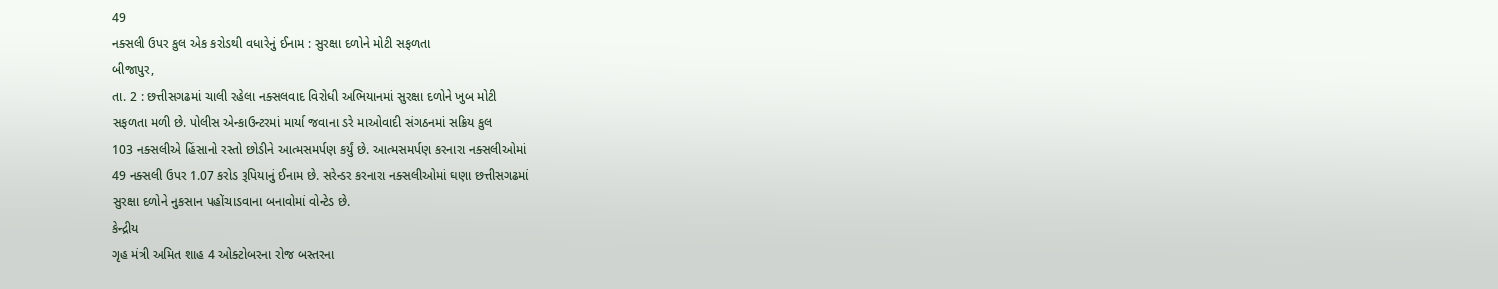49
નક્સલી ઉપર કુલ એક કરોડથી વધારેનું ઈનામ : સુરક્ષા દળોને મોટી સફળતા
બીજાપુર,
તા. 2 : છત્તીસગઢમાં ચાલી રહેલા નક્સલવાદ વિરોધી અભિયાનમાં સુરક્ષા દળોને ખુબ મોટી
સફળતા મળી છે. પોલીસ એન્કાઉન્ટરમાં માર્યા જવાના ડરે માઓવાદી સંગઠનમાં સક્રિય કુલ
103 નક્સલીએ હિંસાનો રસ્તો છોડીને આત્મસમર્પણ કર્યું છે. આત્મસમર્પણ કરનારા નક્સલીઓમાં
49 નક્સલી ઉપર 1.07 કરોડ રૂપિયાનું ઈનામ છે. સરેન્ડર કરનારા નક્સલીઓમાં ઘણા છત્તીસગઢમાં
સુરક્ષા દળોને નુકસાન પહોંચાડવાના બનાવોમાં વોન્ટેડ છે.
કેન્દ્રીય
ગૃહ મંત્રી અમિત શાહ 4 ઓક્ટોબરના રોજ બસ્તરના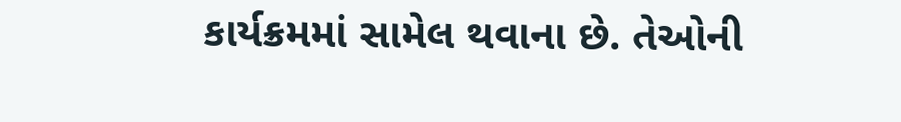કાર્યક્રમમાં સામેલ થવાના છે. તેઓની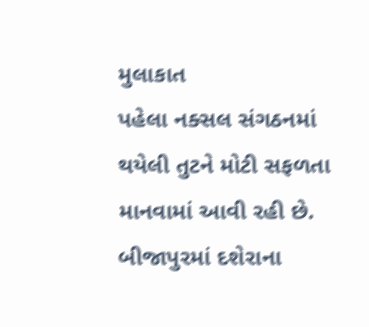મુલાકાત
પહેલા નક્સલ સંગઠનમાં થયેલી તુટને મોટી સફળતા માનવામાં આવી રહી છે. બીજાપુરમાં દશેરાના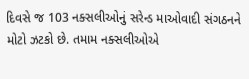દિવસે જ 103 નક્સલીઓનું સરેન્ડ માઓવાદી સંગઠનને મોટો ઝટકો છે. તમામ નક્સલીઓએ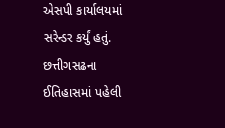એસપી કાર્યાલયમાં
સરેન્ડર કર્યું હતું. છત્તીગસઢના ઈતિહાસમાં પહેલી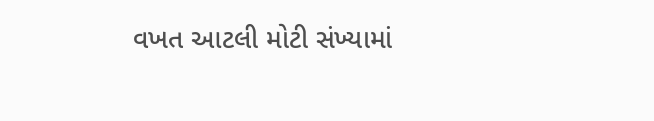વખત આટલી મોટી સંખ્યામાં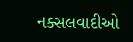નક્સલવાદીઓ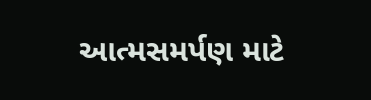આત્મસમર્પણ માટે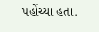પહોંચ્યા હતા.